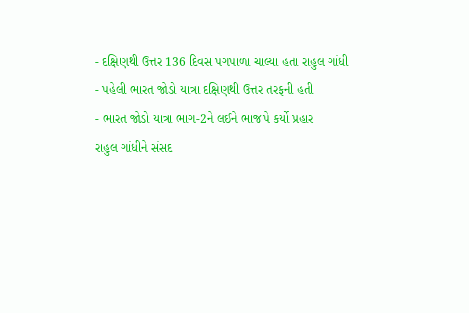- દક્ષિણથી ઉત્તર 136 દિવસ પગપાળા ચાલ્યા હતા રાહુલ ગાંધી
- પહેલી ભારત જોડો યાત્રા દક્ષિણથી ઉત્તર તરફની હતી
- ભારત જોડો યાત્રા ભાગ-2ને લઈને ભાજપે કર્યો પ્રહાર
રાહુલ ગાંધીને સંસદ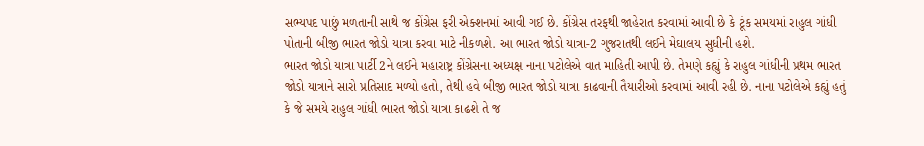સભ્યપદ પાછું મળતાની સાથે જ કોંગ્રેસ ફરી એક્શનમાં આવી ગઈ છે. કોંગ્રેસ તરફથી જાહેરાત કરવામાં આવી છે કે ટૂંક સમયમાં રાહુલ ગાંધી પોતાની બીજી ભારત જોડો યાત્રા કરવા માટે નીકળશે. આ ભારત જોડો યાત્રા-2 ગુજરાતથી લઈને મેઘાલય સુધીની હશે.
ભારત જોડો યાત્રા પાર્ટી 2ને લઈને મહારાષ્ટ્ર કોંગ્રેસના અધ્યક્ષ નાના પટોલેએ વાત માહિતી આપી છે. તેમણે કહ્યું કે રાહુલ ગાંધીની પ્રથમ ભારત જોડો યાત્રાને સારો પ્રતિસાદ મળ્યો હતો, તેથી હવે બીજી ભારત જોડો યાત્રા કાઢવાની તૈયારીઓ કરવામાં આવી રહી છે. નાના પટોલેએ કહ્યું હતું કે જે સમયે રાહુલ ગાંધી ભારત જોડો યાત્રા કાઢશે તે જ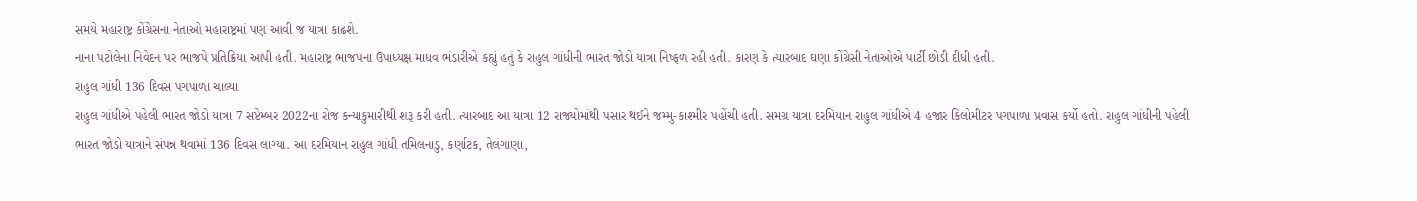સમયે મહારાષ્ટ્ર કોંગ્રેસના નેતાઓ મહારાષ્ટ્રમાં પણ આવી જ યાત્રા કાઢશે.
નાના પટોલેના નિવેદન પર ભાજપે પ્રતિક્રિયા આપી હતી. મહારાષ્ટ્ર ભાજપના ઉપાધ્યક્ષ માધવ ભંડારીએ કહ્યું હતું કે રાહુલ ગાંધીની ભારત જોડો યાત્રા નિષ્ફળ રહી હતી. કારણ કે ત્યારબાદ ઘણા કોંગ્રેસી નેતાઓએ પાર્ટી છોડી દીધી હતી.
રાહુલ ગાંધી 136 દિવસ પગપાળા ચાલ્યા
રાહુલ ગાંધીએ પહેલી ભારત જોડો યાત્રા 7 સપ્ટેમ્બર 2022ના રોજ કન્યાકુમારીથી શરૂ કરી હતી. ત્યારબાદ આ યાત્રા 12 રાજ્યોમાંથી પસાર થઈને જમ્મુ-કાશ્મીર પહોંચી હતી. સમગ્ર યાત્રા દરમિયાન રાહુલ ગાંધીએ 4 હજાર કિલોમીટર પગપાળા પ્રવાસ કર્યો હતો. રાહુલ ગાંધીની પહેલી ભારત જોડો યાત્રાને સંપન્ન થવામાં 136 દિવસ લાગ્યા. આ દરમિયાન રાહુલ ગાંધી તમિલનાડુ, કર્ણાટક, તેલંગાણા,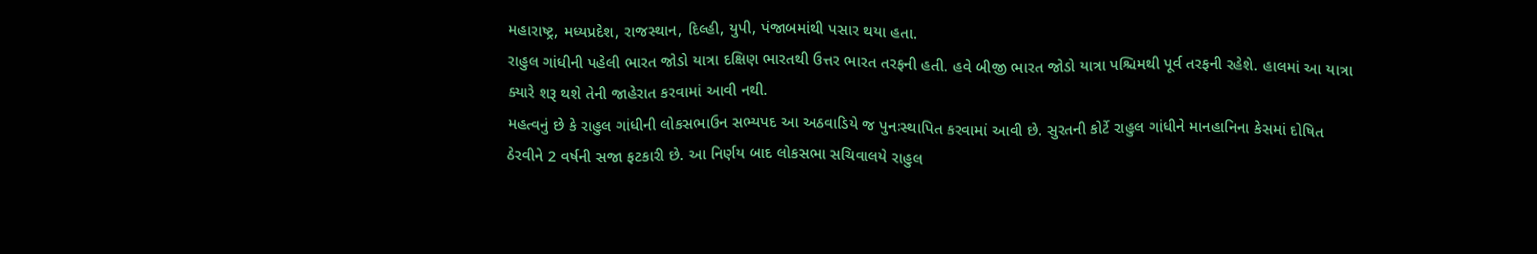મહારાષ્ટ્ર, મધ્યપ્રદેશ, રાજસ્થાન, દિલ્હી, યુપી, પંજાબમાંથી પસાર થયા હતા.
રાહુલ ગાંધીની પહેલી ભારત જોડો યાત્રા દક્ષિણ ભારતથી ઉત્તર ભારત તરફની હતી. હવે બીજી ભારત જોડો યાત્રા પશ્ચિમથી પૂર્વ તરફની રહેશે. હાલમાં આ યાત્રા ક્યારે શરૂ થશે તેની જાહેરાત કરવામાં આવી નથી.
મહત્વનું છે કે રાહુલ ગાંધીની લોકસભાઉન સભ્યપદ આ અઠવાડિયે જ પુનઃસ્થાપિત કરવામાં આવી છે. સુરતની કોર્ટે રાહુલ ગાંધીને માનહાનિના કેસમાં દોષિત ઠેરવીને 2 વર્ષની સજા ફટકારી છે. આ નિર્ણય બાદ લોકસભા સચિવાલયે રાહુલ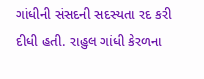ગાંધીની સંસદની સદસ્યતા રદ કરી દીધી હતી. રાહુલ ગાંધી કેરળના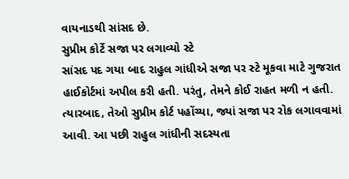વાયનાડથી સાંસદ છે.
સુપ્રીમ કોર્ટે સજા પર લગાવ્યો સ્ટે
સાંસદ પદ ગયા બાદ રાહુલ ગાંધીએ સજા પર સ્ટે મૂકવા માટે ગુજરાત હાઈકોર્ટમાં અપીલ કરી હતી. પરંતુ, તેમને કોઈ રાહત મળી ન હતી. ત્યારબાદ, તેઓ સુપ્રીમ કોર્ટ પહોંચ્યા, જ્યાં સજા પર રોક લગાવવામાં આવી. આ પછી રાહુલ ગાંધીની સદસ્યતા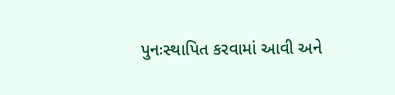પુનઃસ્થાપિત કરવામાં આવી અને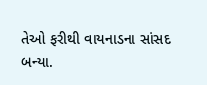તેઓ ફરીથી વાયનાડના સાંસદ બન્યા.